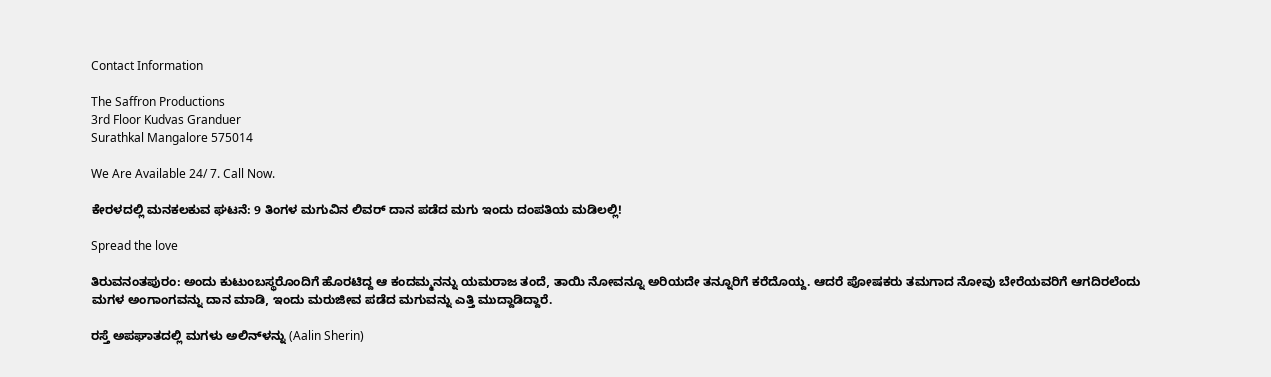Contact Information

The Saffron Productions
3rd Floor Kudvas Granduer
Surathkal Mangalore 575014

We Are Available 24/ 7. Call Now.

ಕೇರಳದಲ್ಲಿ ಮನಕಲಕುವ ಘಟನೆ: 9 ತಿಂಗಳ ಮಗುವಿನ ಲಿವರ್ ದಾನ ಪಡೆದ ಮಗು ಇಂದು ದಂಪತಿಯ ಮಡಿಲಲ್ಲಿ!

Spread the love

ತಿರುವನಂತಪುರಂ: ಅಂದು ಕುಟುಂಬಸ್ಥರೊಂದಿಗೆ ಹೊರಟಿದ್ದ ಆ ಕಂದಮ್ಮನನ್ನು ಯಮರಾಜ ತಂದೆ, ತಾಯಿ ನೋವನ್ನೂ ಅರಿಯದೇ ತನ್ನೂರಿಗೆ ಕರೆದೊಯ್ದ. ಆದರೆ ಪೋಷಕರು ತಮಗಾದ ನೋವು ಬೇರೆಯವರಿಗೆ ಆಗದಿರಲೆಂದು ಮಗಳ ಅಂಗಾಂಗವನ್ನು ದಾನ ಮಾಡಿ, ಇಂದು ಮರುಜೀವ ಪಡೆದ ಮಗುವನ್ನು ಎತ್ತಿ ಮುದ್ದಾಡಿದ್ದಾರೆ.

ರಸ್ತೆ ಅಪಘಾತದಲ್ಲಿ ಮಗಳು ಅಲಿನ್‌ಳನ್ನು (Aalin Sherin)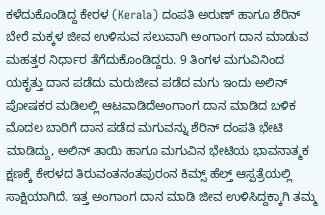ಕಳೆದುಕೊಂಡಿದ್ದ ಕೇರಳ (Kerala) ದಂಪತಿ ಅರುಣ್ ಹಾಗೂ ಶೆರಿನ್ ಬೇರೆ ಮಕ್ಕಳ ಜೀವ ಉಳಿಸುವ ಸಲುವಾಗಿ ಅಂಗಾಂಗ ದಾನ ಮಾಡುವ ಮಹತ್ತರ ನಿರ್ಧಾರ ತೆಗೆದುಕೊಂಡಿದ್ದರು. 9 ತಿಂಗಳ ಮಗುವಿನಿಂದ ಯಕೃತ್ತು ದಾನ ಪಡೆದು ಮರುಜೀವ ಪಡೆದ ಮಗು ಇಂದು ಅಲಿನ್ ಪೋಷಕರ ಮಡಿಲಲ್ಲಿ ಆಟವಾಡಿದೆಅಂಗಾಂಗ ದಾನ ಮಾಡಿದ ಬಳಿಕ ಮೊದಲ ಬಾರಿಗೆ ದಾನ ಪಡೆದ ಮಗುವನ್ನು ಶೆರಿನ್ ದಂಪತಿ ಭೇಟಿ ಮಾಡಿದ್ದು, ಅಲಿನ್ ತಾಯಿ ಹಾಗೂ ಮಗುವಿನ ಭೇಟಿಯ ಭಾವನಾತ್ಮಕ ಕ್ಷಣಕ್ಕೆ ಕೇರಳದ ತಿರುವಂತನಂತಪುರಂನ ಕಿಮ್ಸ್‌ ಹೆಲ್ತ್‌ ಆಸ್ಪತ್ರೆಯಲ್ಲಿ ಸಾಕ್ಷಿಯಾಗಿದೆ. ಇತ್ತ ಅಂಗಾಂಗ ದಾನ ಮಾಡಿ ಜೀವ ಉಳಿಸಿದ್ದಕ್ಕಾಗಿ ತಮ್ಮ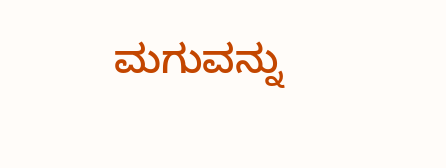ಮಗುವನ್ನು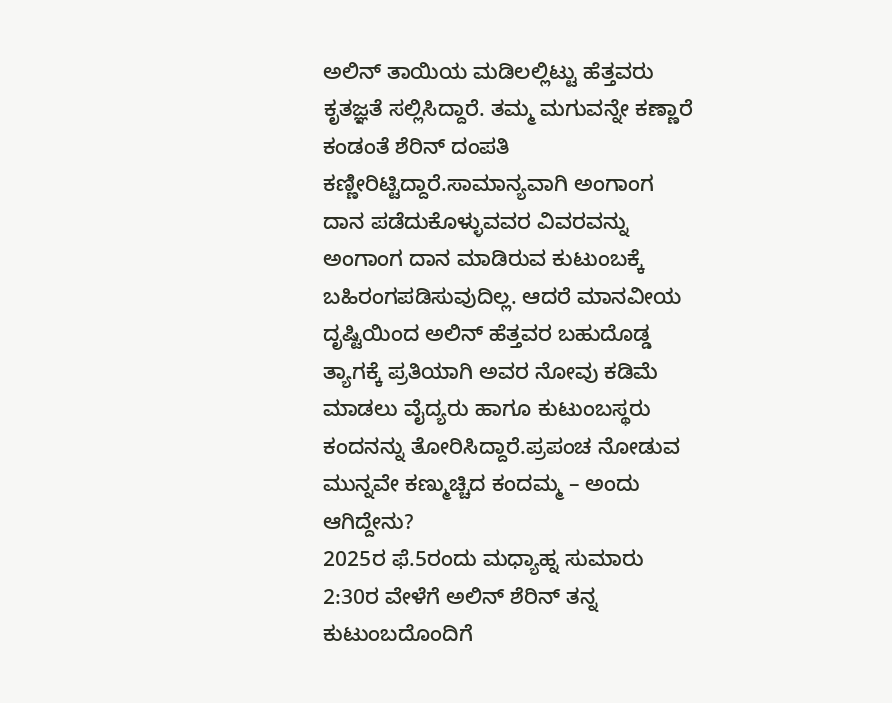ಅಲಿನ್ ತಾಯಿಯ ಮಡಿಲಲ್ಲಿಟ್ಟು ಹೆತ್ತವರು ಕೃತಜ್ಞತೆ ಸಲ್ಲಿಸಿದ್ದಾರೆ. ತಮ್ಮ ಮಗುವನ್ನೇ ಕಣ್ಣಾರೆ ಕಂಡಂತೆ ಶೆರಿನ್ ದಂಪತಿ ಕಣ್ಣೀರಿಟ್ಟಿದ್ದಾರೆ.ಸಾಮಾನ್ಯವಾಗಿ ಅಂಗಾಂಗ ದಾನ ಪಡೆದುಕೊಳ್ಳುವವರ ವಿವರವನ್ನು ಅಂಗಾಂಗ ದಾನ ಮಾಡಿರುವ ಕುಟುಂಬಕ್ಕೆ ಬಹಿರಂಗಪಡಿಸುವುದಿಲ್ಲ. ಆದರೆ ಮಾನವೀಯ ದೃಷ್ಟಿಯಿಂದ ಅಲಿನ್ ಹೆತ್ತವರ ಬಹುದೊಡ್ಡ ತ್ಯಾಗಕ್ಕೆ ಪ್ರತಿಯಾಗಿ ಅವರ ನೋವು ಕಡಿಮೆ ಮಾಡಲು ವೈದ್ಯರು ಹಾಗೂ ಕುಟುಂಬಸ್ಥರು ಕಂದನನ್ನು ತೋರಿಸಿದ್ದಾರೆ.ಪ್ರಪಂಚ ನೋಡುವ ಮುನ್ನವೇ ಕಣ್ಮುಚ್ಚಿದ ಕಂದಮ್ಮ – ಅಂದು ಆಗಿದ್ದೇನು?
2025ರ ಫೆ.5ರಂದು ಮಧ್ಯಾಹ್ನ ಸುಮಾರು 2:30ರ ವೇಳೆಗೆ ಅಲಿನ್ ಶೆರಿನ್ ತನ್ನ ಕುಟುಂಬದೊಂದಿಗೆ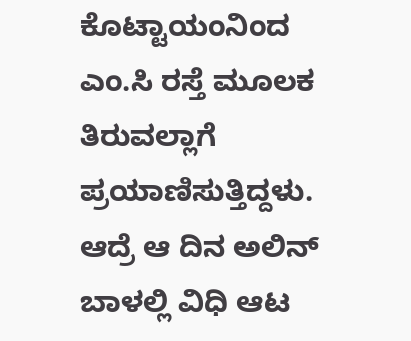ಕೊಟ್ಟಾಯಂನಿಂದ ಎಂ.ಸಿ ರಸ್ತೆ ಮೂಲಕ ತಿರುವಲ್ಲಾಗೆ ಪ್ರಯಾಣಿಸುತ್ತಿದ್ದಳು. ಆದ್ರೆ ಆ ದಿನ ಅಲಿನ್ ಬಾಳಲ್ಲಿ ವಿಧಿ ಆಟ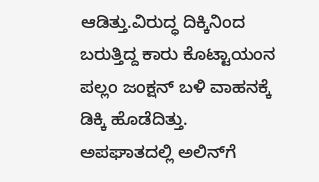ಆಡಿತ್ತು.ವಿರುದ್ಧ ದಿಕ್ಕಿನಿಂದ ಬರುತ್ತಿದ್ದ ಕಾರು ಕೊಟ್ಟಾಯಂನ ಪಲ್ಲಂ ಜಂಕ್ಷನ್ ಬಳಿ ವಾಹನಕ್ಕೆ ಡಿಕ್ಕಿ ಹೊಡೆದಿತ್ತು. ಅಪಘಾತದಲ್ಲಿ ಅಲಿನ್‌ಗೆ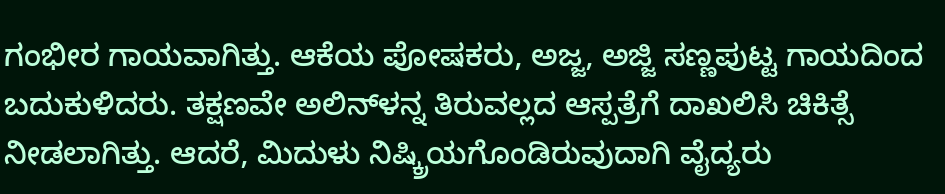ಗಂಭೀರ ಗಾಯವಾಗಿತ್ತು. ಆಕೆಯ ಪೋಷಕರು, ಅಜ್ಜ, ಅಜ್ಜಿ ಸಣ್ಣಪುಟ್ಟ ಗಾಯದಿಂದ ಬದುಕುಳಿದರು. ತಕ್ಷಣವೇ ಅಲಿನ್‌ಳನ್ನ ತಿರುವಲ್ಲದ ಆಸ್ಪತ್ರೆಗೆ ದಾಖಲಿಸಿ ಚಿಕಿತ್ಸೆ ನೀಡಲಾಗಿತ್ತು. ಆದರೆ, ಮಿದುಳು ನಿಷ್ಕ್ರಿಯಗೊಂಡಿರುವುದಾಗಿ ವೈದ್ಯರು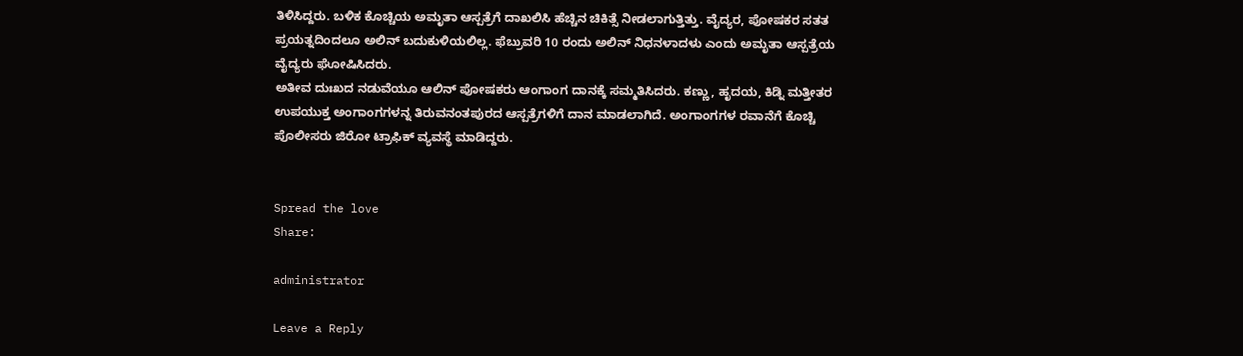ತಿಳಿಸಿದ್ದರು. ಬಳಿಕ ಕೊಚ್ಚಿಯ ಅಮೃತಾ ಆಸ್ಪತ್ರೆಗೆ ದಾಖಲಿಸಿ ಹೆಚ್ಚಿನ ಚಿಕಿತ್ಸೆ ನೀಡಲಾಗುತ್ತಿತ್ತು. ವೈದ್ಯರ, ಪೋಷಕರ ಸತತ ಪ್ರಯತ್ನದಿಂದಲೂ ಅಲಿನ್ ಬದುಕುಳಿಯಲಿಲ್ಲ. ಫೆಬ್ರುವರಿ 10 ರಂದು ಅಲಿನ್ ನಿಧನಳಾದಳು ಎಂದು ಅಮೃತಾ ಆಸ್ಪತ್ರೆಯ ವೈದ್ಯರು ಘೋಷಿಸಿದರು.
ಅತೀವ ದುಃಖದ ನಡುವೆಯೂ ಆಲಿನ್ ಪೋಷಕರು ಆಂಗಾಂಗ ದಾನಕ್ಕೆ ಸಮ್ಮತಿಸಿದರು. ಕಣ್ಣು, ಹೃದಯ, ಕಿಡ್ನಿ ಮತ್ತೀತರ ಉಪಯುಕ್ತ ಅಂಗಾಂಗಗಳನ್ನ ತಿರುವನಂತಪುರದ ಆಸ್ಪತ್ರೆಗಳಿಗೆ ದಾನ ಮಾಡಲಾಗಿದೆ. ಅಂಗಾಂಗಗಳ ರವಾನೆಗೆ ಕೊಚ್ಚಿ ಪೊಲೀಸರು ಜಿರೋ ಟ್ರಾಫಿಕ್ ವ್ಯವಸ್ಥೆ ಮಾಡಿದ್ದರು.


Spread the love
Share:

administrator

Leave a Reply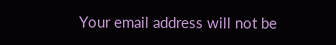Your email address will not be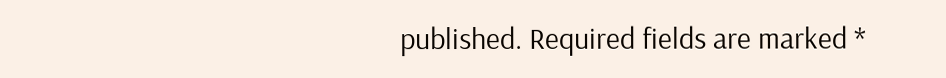published. Required fields are marked *